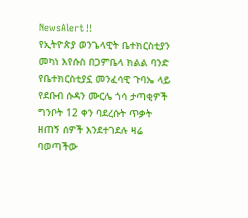NewsAlert‼
የኢትዮጵያ ወንጌላዊት ቤተክርስቲያን መካነ እየሱስ በጋምቤላ ክልል ባንድ የቤተክርስቲያኗ መንፈሳዊ ጉባኤ ላይ የደቡብ ሱዳን ሙርሌ ጎሳ ታጣቂዎች ግንቦት 12 ቀን ባደረሱት ጥቃት ዘጠኝ ሰዎች እንደተገደሉ ዛሬ ባወጣችው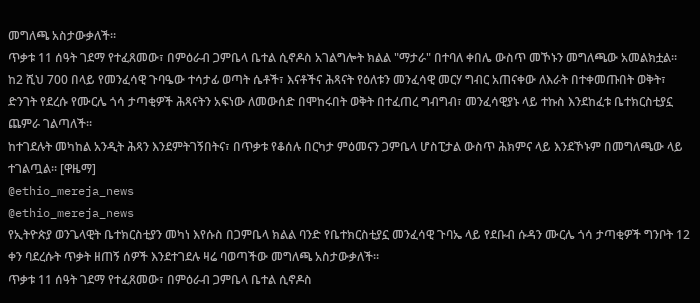መግለጫ አስታውቃለች።
ጥቃቱ 11 ሰዓት ገደማ የተፈጸመው፣ በምዕራብ ጋምቤላ ቤተል ሲኖዶስ አገልግሎት ክልል "ማታራ" በተባለ ቀበሌ ውስጥ መኾኑን መግለጫው አመልክቷል።
ከ2 ሺህ 700 በላይ የመንፈሳዊ ጉባዔው ተሳታፊ ወጣት ሴቶች፣ እናቶችና ሕጻናት የዕለቱን መንፈሳዊ መርሃ ግብር አጠናቀው ለእራት በተቀመጡበት ወቅት፣ ድንገት የደረሱ የሙርሌ ጎሳ ታጣቂዎች ሕጻናትን አፍነው ለመውሰድ በሞከሩበት ወቅት በተፈጠረ ግብግብ፣ መንፈሳዊያኑ ላይ ተኩስ እንደከፈቱ ቤተክርስቲያኗ ጨምራ ገልጣለች።
ከተገደሉት መካከል አንዲት ሕጻን እንደምትገኝበትና፣ በጥቃቱ የቆሰሉ በርካታ ምዕመናን ጋምቤላ ሆስፒታል ውስጥ ሕክምና ላይ እንደኾኑም በመግለጫው ላይ ተገልጧል። [ዋዜማ]
@ethio_mereja_news
@ethio_mereja_news
የኢትዮጵያ ወንጌላዊት ቤተክርስቲያን መካነ እየሱስ በጋምቤላ ክልል ባንድ የቤተክርስቲያኗ መንፈሳዊ ጉባኤ ላይ የደቡብ ሱዳን ሙርሌ ጎሳ ታጣቂዎች ግንቦት 12 ቀን ባደረሱት ጥቃት ዘጠኝ ሰዎች እንደተገደሉ ዛሬ ባወጣችው መግለጫ አስታውቃለች።
ጥቃቱ 11 ሰዓት ገደማ የተፈጸመው፣ በምዕራብ ጋምቤላ ቤተል ሲኖዶስ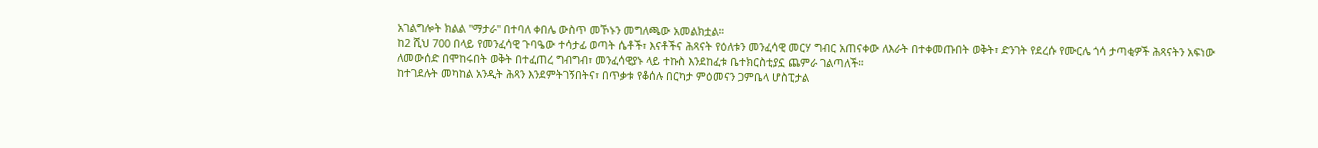አገልግሎት ክልል "ማታራ" በተባለ ቀበሌ ውስጥ መኾኑን መግለጫው አመልክቷል።
ከ2 ሺህ 700 በላይ የመንፈሳዊ ጉባዔው ተሳታፊ ወጣት ሴቶች፣ እናቶችና ሕጻናት የዕለቱን መንፈሳዊ መርሃ ግብር አጠናቀው ለእራት በተቀመጡበት ወቅት፣ ድንገት የደረሱ የሙርሌ ጎሳ ታጣቂዎች ሕጻናትን አፍነው ለመውሰድ በሞከሩበት ወቅት በተፈጠረ ግብግብ፣ መንፈሳዊያኑ ላይ ተኩስ እንደከፈቱ ቤተክርስቲያኗ ጨምራ ገልጣለች።
ከተገደሉት መካከል አንዲት ሕጻን እንደምትገኝበትና፣ በጥቃቱ የቆሰሉ በርካታ ምዕመናን ጋምቤላ ሆስፒታል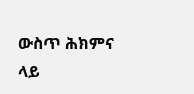ውስጥ ሕክምና ላይ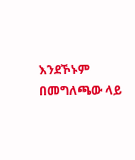እንደኾኑም በመግለጫው ላይ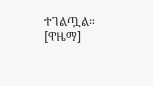ተገልጧል። [ዋዜማ]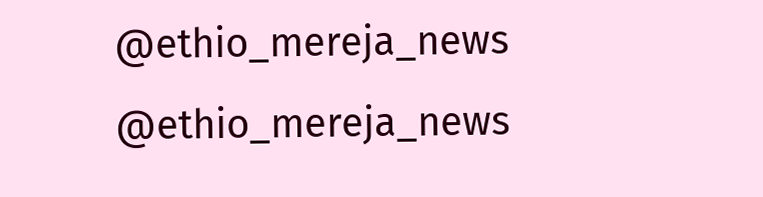@ethio_mereja_news
@ethio_mereja_news